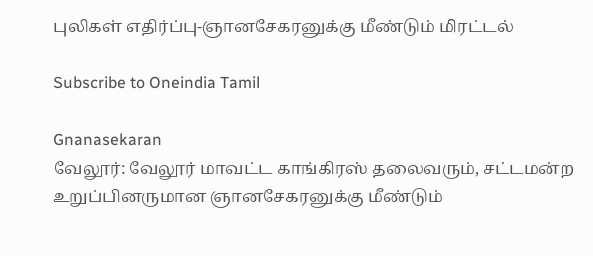புலிகள் எதிர்ப்பு-ஞானசேகரனுக்கு மீண்டும் மிரட்டல்

Subscribe to Oneindia Tamil

Gnanasekaran
வேலூர்: வேலூர் மாவட்ட காங்கிரஸ் தலைவரும், சட்டமன்ற உறுப்பினருமான ஞானசேகரனுக்கு மீண்டும்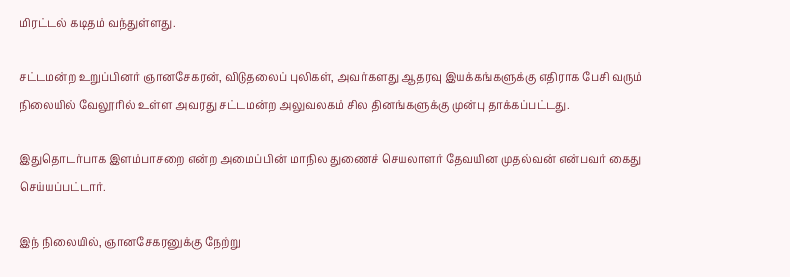மிரட்டல் கடிதம் வந்துள்ளது.

சட்டமன்ற உறுப்பினர் ஞானசேகரன், விடுதலைப் புலிகள், அவர்களது ஆதரவு இயக்கங்களுக்கு எதிராக பேசி வரும் நிலையில் வேலூரில் உள்ள அவரது சட்டமன்ற அலுவலகம் சில தினங்களுக்கு முன்பு தாக்கப்பட்டது.

இதுதொடர்பாக இளம்பாசறை என்ற அமைப்பின் மாநில துணைச் செயலாளர் தேவயின முதல்வன் என்பவர் கைது செய்யப்பட்டார்.

இந் நிலையில், ஞானசேகரனுக்கு நேற்று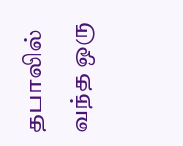தபாலில் வந்த ஒரு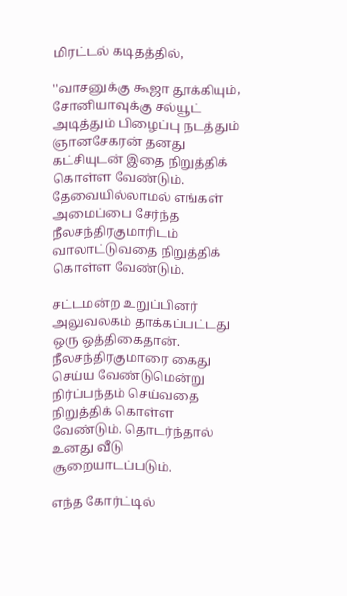மிரட்டல் கடிதத்தில்,

''வாசனுக்கு கூஜா தூக்கியும், சோனியாவுக்கு சல்யூட் அடித்தும் பிழைப்பு நடத்தும் ஞானசேகரன் தனது கட்சியுடன் இதை நிறுத்திக் கொள்ள வேண்டும். தேவையில்லாமல் எங்கள் அமைப்பை சேர்ந்த நீலசந்திரகுமாரிடம் வாலாட்டுவதை நிறுத்திக் கொள்ள வேண்டும்.

சட்டமன்ற உறுப்பினர் அலுவலகம் தாக்கப்பட்டது ஒரு ஒத்திகைதான். நீலசந்திரகுமாரை கைது செய்ய வேண்டுமென்று நிர்ப்பந்தம் செய்வதை நிறுத்திக் கொள்ள வேண்டும். தொடர்ந்தால் உனது வீடு சூறையாடப்படும்.

எந்த கோர்ட்டில்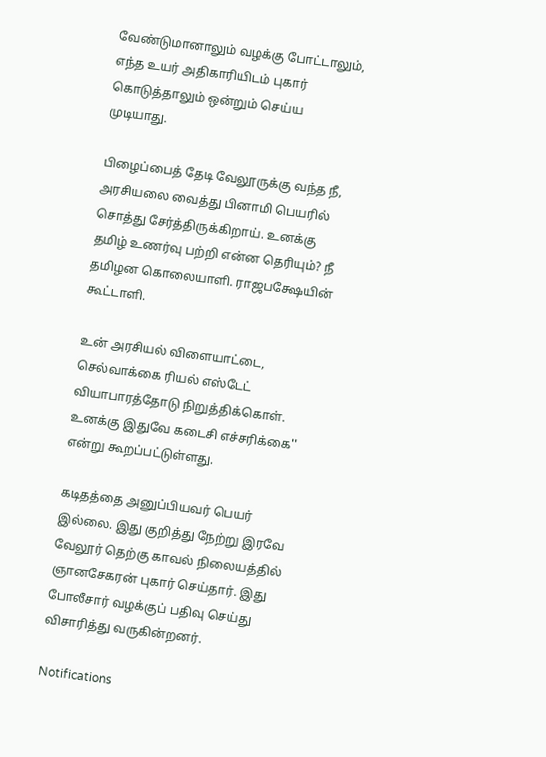வேண்டுமானாலும் வழக்கு போட்டாலும், எந்த உயர் அதிகாரியிடம் புகார் கொடுத்தாலும் ஒன்றும் செய்ய முடியாது.

பிழைப்பைத் தேடி வேலூருக்கு வந்த நீ, அரசியலை வைத்து பினாமி பெயரில் சொத்து சேர்த்திருக்கிறாய். உனக்கு தமிழ் உணர்வு பற்றி என்ன தெரியும்? நீ தமிழன கொலையாளி. ராஜபக்ஷேயின் கூட்டாளி.

உன் அரசியல் விளையாட்டை, செல்வாக்கை ரியல் எஸ்டேட் வியாபாரத்தோடு நிறுத்திக்கொள். உனக்கு இதுவே கடைசி எச்சரிக்கை'' என்று கூறப்பட்டுள்ளது.

கடிதத்தை அனுப்பியவர் பெயர் இல்லை. இது குறித்து நேற்று இரவே வேலூர் தெற்கு காவல் நிலையத்தில் ஞானசேகரன் புகார் செய்தார். இது போலீசார் வழக்குப் பதிவு செய்து விசாரித்து வருகின்றனர்.

Notifications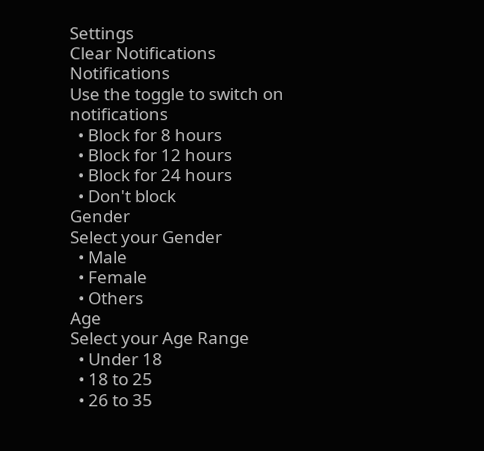Settings
Clear Notifications
Notifications
Use the toggle to switch on notifications
  • Block for 8 hours
  • Block for 12 hours
  • Block for 24 hours
  • Don't block
Gender
Select your Gender
  • Male
  • Female
  • Others
Age
Select your Age Range
  • Under 18
  • 18 to 25
  • 26 to 35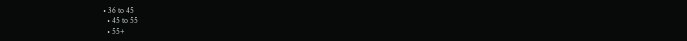• 36 to 45
  • 45 to 55
  • 55+